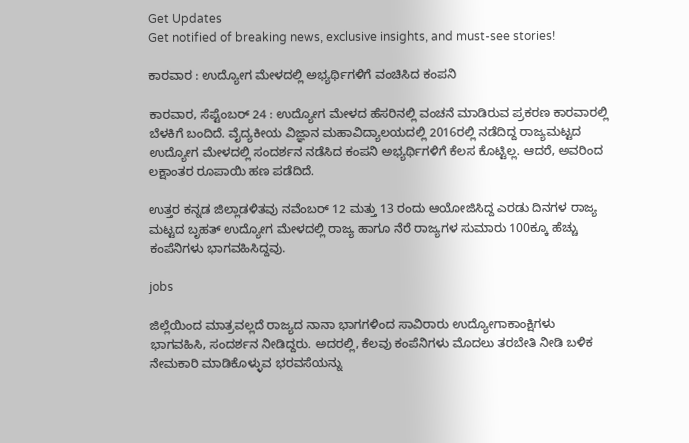Get Updates
Get notified of breaking news, exclusive insights, and must-see stories!

ಕಾರವಾರ : ಉದ್ಯೋಗ ಮೇಳದಲ್ಲಿ ಅಭ್ಯರ್ಥಿಗಳಿಗೆ ವಂಚಿಸಿದ ಕಂಪನಿ

ಕಾರವಾರ, ಸೆಪ್ಟೆಂಬರ್ 24 : ಉದ್ಯೋಗ ಮೇಳದ ಹೆಸರಿನಲ್ಲಿ ವಂಚನೆ ಮಾಡಿರುವ ಪ್ರಕರಣ ಕಾರವಾರಲ್ಲಿ ಬೆಳಕಿಗೆ ಬಂದಿದೆ. ವೈದ್ಯಕೀಯ ವಿಜ್ಞಾನ ಮಹಾವಿದ್ಯಾಲಯದಲ್ಲಿ 2016ರಲ್ಲಿ ನಡೆದಿದ್ದ ರಾಜ್ಯಮಟ್ಟದ ಉದ್ಯೋಗ ಮೇಳದಲ್ಲಿ ಸಂದರ್ಶನ ನಡೆಸಿದ ಕಂಪನಿ ಅಭ್ಯರ್ಥಿಗಳಿಗೆ ಕೆಲಸ ಕೊಟ್ಟಿಲ್ಲ. ಆದರೆ, ಅವರಿಂದ ಲಕ್ಷಾಂತರ ರೂಪಾಯಿ ಹಣ ಪಡೆದಿದೆ.

ಉತ್ತರ ಕನ್ನಡ ಜಿಲ್ಲಾಡಳಿತವು ನವೆಂಬರ್ 12 ಮತ್ತು 13 ರಂದು ಆಯೋಜಿಸಿದ್ದ ಎರಡು ದಿನಗಳ ರಾಜ್ಯ ಮಟ್ಟದ ಬೃಹತ್ ಉದ್ಯೋಗ ಮೇಳದಲ್ಲಿ ರಾಜ್ಯ ಹಾಗೂ ನೆರೆ ರಾಜ್ಯಗಳ ಸುಮಾರು 100ಕ್ಕೂ ಹೆಚ್ಚು ಕಂಪೆನಿಗಳು ಭಾಗವಹಿಸಿದ್ದವು.

jobs

ಜಿಲ್ಲೆಯಿಂದ ಮಾತ್ರವಲ್ಲದೆ ರಾಜ್ಯದ ನಾನಾ ಭಾಗಗಳಿಂದ ಸಾವಿರಾರು ಉದ್ಯೋಗಾಕಾಂಕ್ಷಿಗಳು ಭಾಗವಹಿಸಿ, ಸಂದರ್ಶನ ನೀಡಿದ್ದರು. ಅದರಲ್ಲಿ, ಕೆಲವು ಕಂಪೆನಿಗಳು ಮೊದಲು ತರಬೇತಿ ನೀಡಿ ಬಳಿಕ ನೇಮಕಾರಿ ಮಾಡಿಕೊಳ್ಳುವ ಭರವಸೆಯನ್ನು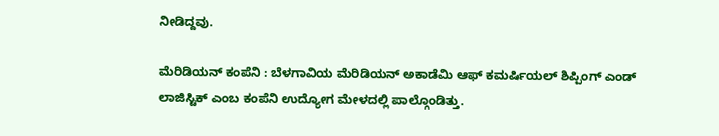ನೀಡಿದ್ದವು.

ಮೆರಿಡಿಯನ್ ಕಂಪೆನಿ : ಬೆಳಗಾವಿಯ ಮೆರಿಡಿಯನ್ ಅಕಾಡೆಮಿ ಆಫ್ ಕಮರ್ಷಿಯಲ್ ಶಿಪ್ಪಿಂಗ್ ಎಂಡ್ ಲಾಜಿಸ್ಟಿಕ್ ಎಂಬ ಕಂಪೆನಿ ಉದ್ಯೋಗ ಮೇಳದಲ್ಲಿ ಪಾಲ್ಗೊಂಡಿತ್ತು.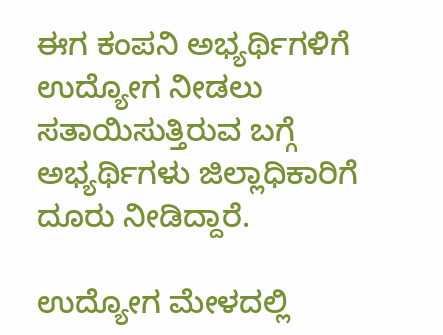ಈಗ ಕಂಪನಿ ಅಭ್ಯರ್ಥಿಗಳಿಗೆ ಉದ್ಯೋಗ ನೀಡಲು ಸತಾಯಿಸುತ್ತಿರುವ ಬಗ್ಗೆ ಅಭ್ಯರ್ಥಿಗಳು ಜಿಲ್ಲಾಧಿಕಾರಿಗೆ ದೂರು ನೀಡಿದ್ದಾರೆ.

ಉದ್ಯೋಗ ಮೇಳದಲ್ಲಿ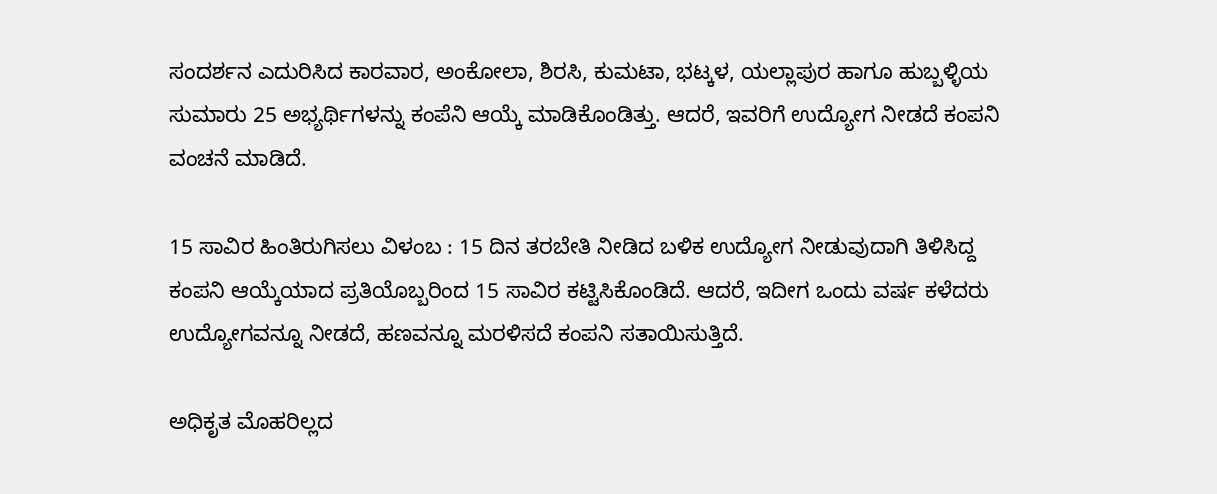ಸಂದರ್ಶನ ಎದುರಿಸಿದ ಕಾರವಾರ, ಅಂಕೋಲಾ, ಶಿರಸಿ, ಕುಮಟಾ, ಭಟ್ಕಳ, ಯಲ್ಲಾಪುರ ಹಾಗೂ ಹುಬ್ಬಳ್ಳಿಯ ಸುಮಾರು 25 ಅಭ್ಯರ್ಥಿಗಳನ್ನು ಕಂಪೆನಿ ಆಯ್ಕೆ ಮಾಡಿಕೊಂಡಿತ್ತು. ಆದರೆ, ಇವರಿಗೆ ಉದ್ಯೋಗ ನೀಡದೆ ಕಂಪನಿ ವಂಚನೆ ಮಾಡಿದೆ.

15 ಸಾವಿರ ಹಿಂತಿರುಗಿಸಲು ವಿಳಂಬ : 15 ದಿನ ತರಬೇತಿ ನೀಡಿದ ಬಳಿಕ ಉದ್ಯೋಗ ನೀಡುವುದಾಗಿ ತಿಳಿಸಿದ್ದ ಕಂಪನಿ ಆಯ್ಕೆಯಾದ ಪ್ರತಿಯೊಬ್ಬರಿಂದ 15 ಸಾವಿರ ಕಟ್ಟಿಸಿಕೊಂಡಿದೆ. ಆದರೆ, ಇದೀಗ ಒಂದು ವರ್ಷ ಕಳೆದರು ಉದ್ಯೋಗವನ್ನೂ ನೀಡದೆ, ಹಣವನ್ನೂ ಮರಳಿಸದೆ ಕಂಪನಿ ಸತಾಯಿಸುತ್ತಿದೆ.

ಅಧಿಕೃತ ಮೊಹರಿಲ್ಲದ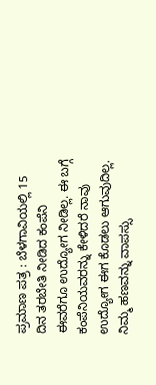ಪ್ರಮಾಣ ಪತ್ರ : ಬೆಳಗಾವಿಯಲ್ಲಿ 15 ದಿನ ತರಬೇತಿ ನೀಡಿದ ಕಂಪೆನಿ ಈವರೆಗೂ ಉದ್ಯೋಗ ನೀಡಿಲ್ಲ. ಈ ಬಗ್ಗೆ ಕಂಪೆನಿಯವರನ್ನು ಕೇಳಿದರೆ ನಾವು ಉದ್ಯೋಗ ಈಗ ಕೊಡಲು ಆಗುವುದಿಲ್ಲ. ನಿಮ್ಮ ಹಣವನ್ನು ವಾಪಸ್ಸು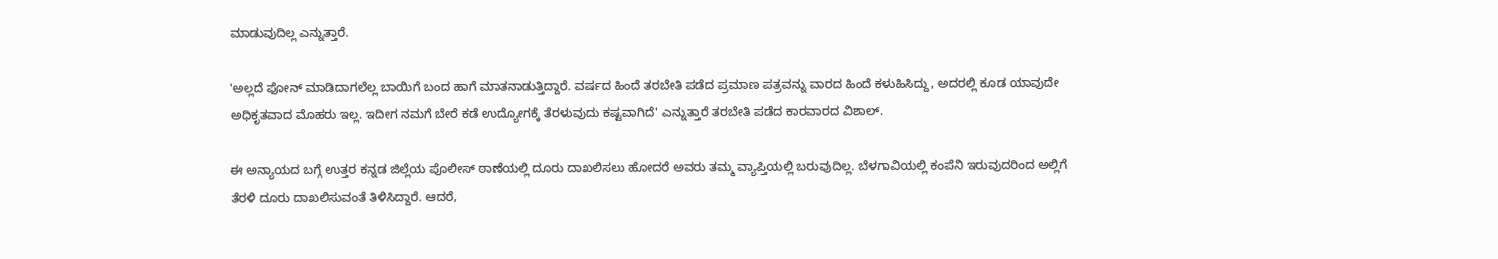ಮಾಡುವುದಿಲ್ಲ ಎನ್ನುತ್ತಾರೆ.

'ಅಲ್ಲದೆ ಫೋನ್ ಮಾಡಿದಾಗಲೆಲ್ಲ ಬಾಯಿಗೆ ಬಂದ ಹಾಗೆ ಮಾತನಾಡುತ್ತಿದ್ದಾರೆ. ವರ್ಷದ ಹಿಂದೆ ತರಬೇತಿ ಪಡೆದ ಪ್ರಮಾಣ ಪತ್ರವನ್ನು ವಾರದ ಹಿಂದೆ ಕಳುಹಿಸಿದ್ದು, ಅದರಲ್ಲಿ ಕೂಡ ಯಾವುದೇ ಅಧಿಕೃತವಾದ ಮೊಹರು ಇಲ್ಲ. ಇದೀಗ ನಮಗೆ ಬೇರೆ ಕಡೆ ಉದ್ಯೋಗಕ್ಕೆ ತೆರಳುವುದು ಕಷ್ಟವಾಗಿದೆ' ಎನ್ನುತ್ತಾರೆ ತರಬೇತಿ ಪಡೆದ ಕಾರವಾರದ ವಿಶಾಲ್.

ಈ ಅನ್ಯಾಯದ ಬಗ್ಗೆ ಉತ್ತರ ಕನ್ನಡ ಜಿಲ್ಲೆಯ ಪೊಲೀಸ್ ಠಾಣೆಯಲ್ಲಿ ದೂರು ದಾಖಲಿಸಲು ಹೋದರೆ ಅವರು ತಮ್ಮ ವ್ಯಾಪ್ತಿಯಲ್ಲಿ ಬರುವುದಿಲ್ಲ. ಬೆಳಗಾವಿಯಲ್ಲಿ ಕಂಪೆನಿ ಇರುವುದರಿಂದ ಅಲ್ಲಿಗೆ ತೆರಳಿ ದೂರು ದಾಖಲಿಸುವಂತೆ ತಿಳಿಸಿದ್ದಾರೆ. ಆದರೆ,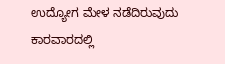ಉದ್ಯೋಗ ಮೇಳ ನಡೆದಿರುವುದು ಕಾರವಾರದಲ್ಲಿ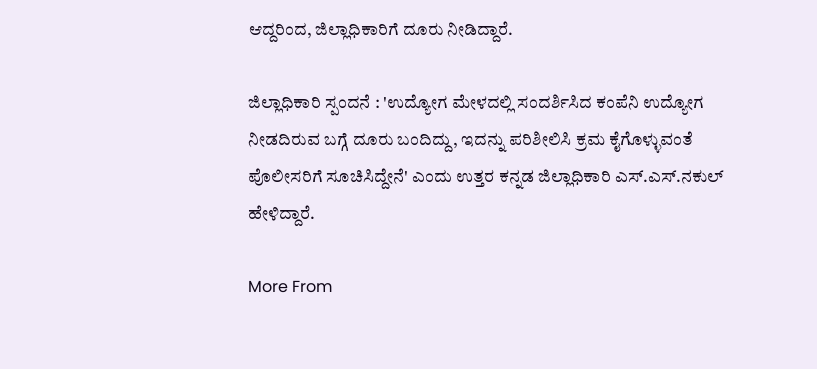ಆದ್ದರಿಂದ, ಜಿಲ್ಲಾಧಿಕಾರಿಗೆ ದೂರು ನೀಡಿದ್ದಾರೆ.

ಜಿಲ್ಲಾಧಿಕಾರಿ ಸ್ಪಂದನೆ : 'ಉದ್ಯೋಗ ಮೇಳದಲ್ಲಿ ಸಂದರ್ಶಿಸಿದ ಕಂಪೆನಿ ಉದ್ಯೋಗ ನೀಡದಿರುವ ಬಗ್ಗೆ ದೂರು ಬಂದಿದ್ದು, ಇದನ್ನು ಪರಿಶೀಲಿಸಿ ಕ್ರಮ ಕೈಗೊಳ್ಳುವಂತೆ ಪೊಲೀಸರಿಗೆ ಸೂಚಿಸಿದ್ದೇನೆ' ಎಂದು ಉತ್ತರ ಕನ್ನಡ ಜಿಲ್ಲಾಧಿಕಾರಿ ಎಸ್.ಎಸ್.ನಕುಲ್ ಹೇಳಿದ್ದಾರೆ.

More From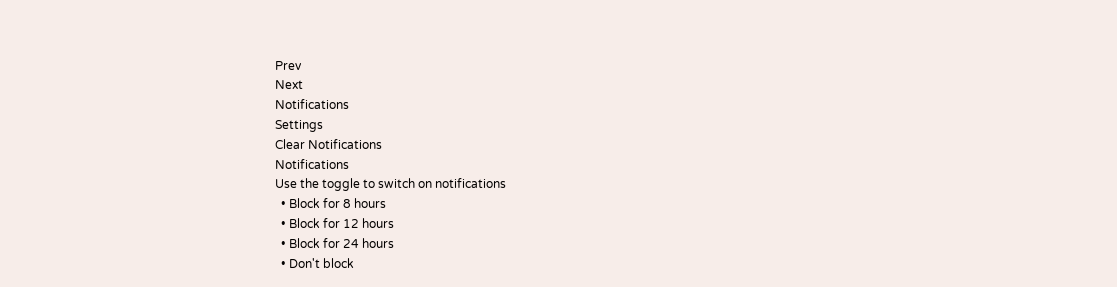Prev
Next
Notifications
Settings
Clear Notifications
Notifications
Use the toggle to switch on notifications
  • Block for 8 hours
  • Block for 12 hours
  • Block for 24 hours
  • Don't block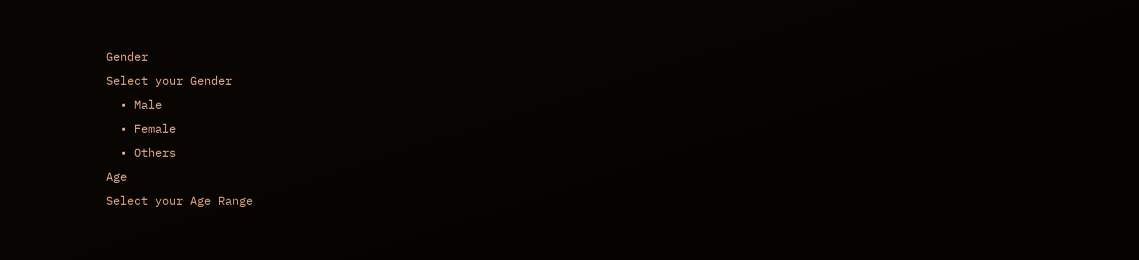Gender
Select your Gender
  • Male
  • Female
  • Others
Age
Select your Age Range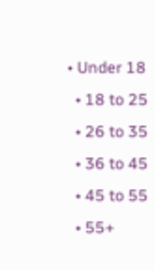• Under 18
  • 18 to 25
  • 26 to 35
  • 36 to 45
  • 45 to 55
  • 55+